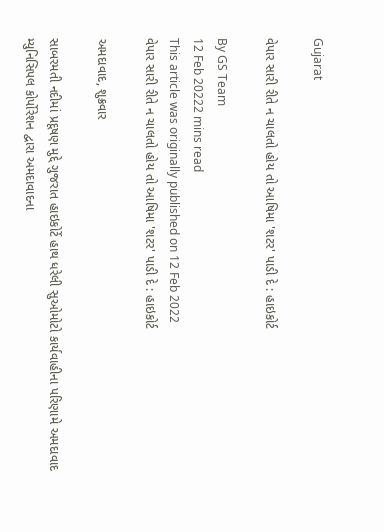Gujarat

વેપાર સારી રીતે ન ચાલતો હોય તો આષિમા 'શટર' પાડી દે : હાઇકોર્ટ

By GS Team
12 Feb 20222 mins read
This article was originally published on 12 Feb 2022
વેપાર સારી રીતે ન ચાલતો હોય તો આષિમા 'શટર' પાડી દે : હાઇકોર્ટ

અમદાવાદ, શુક્રવાર

સાબરમતી નદીમાં પ્રદૂષણ મુદ્દે ગુજરાત હાઇકોર્ટે હાથ ધરેલી સુઓમોટો કાર્યવાહીના પરિણામે અમદાવાદ મ્યુનિસિપલ કોર્પોરેશન દ્વારા અમદાવાદના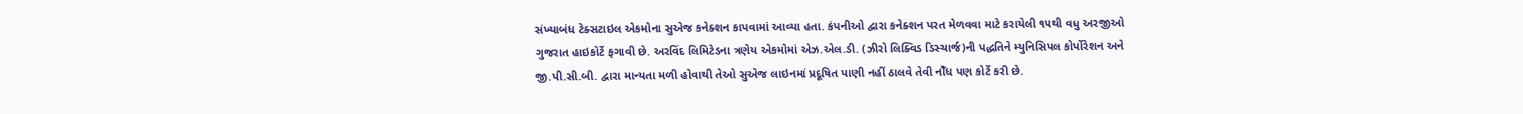સંખ્યાબંધ ટેક્સટાઇલ એકમોના સુએજ કનેક્શન કાપવામાં આવ્યા હતા. કંપનીઓ દ્વારા કનેક્શન પરત મેળવવા માટે કરાયેલી ૧૫થી વધુ અરજીઓ ગુજરાત હાઇકોર્ટે ફગાવી છે. અરવિંદ લિમિટેડના ત્રણેય એકમોમાં એઝ.એલ.ડી. (ઝીરો લિક્વિડ ડિસ્ચાર્જ)ની પદ્ધતિને મ્યુનિસિપલ કોર્પોરેશન અને જી.પી.સી.બી. દ્વારા માન્યતા મળી હોવાથી તેઓ સુએજ લાઇનમાં પ્રદૂષિત પાણી નહીં ઠાલવે તેવી નોઁધ પણ કોર્ટે કરી છે.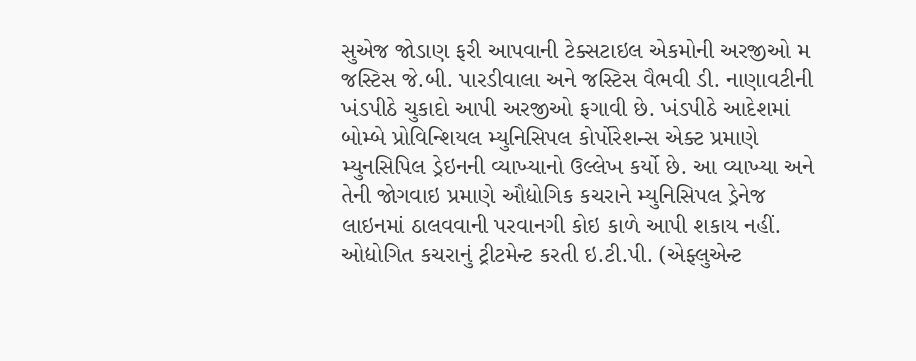સુએજ જોડાણ ફરી આપવાની ટેક્સટાઇલ એકમોની અરજીઓ મ જસ્ટિસ જે.બી. પારડીવાલા અને જસ્ટિસ વૈભવી ડી. નાણાવટીની ખંડપીઠે ચુકાદો આપી અરજીઓ ફગાવી છે. ખંડપીઠે આદેશમાં બોમ્બે પ્રોવિન્શિયલ મ્યુનિસિપલ કોર્પોરેશન્સ એક્ટ પ્રમાણે મ્યુનસિપિલ ડ્રેઇનની વ્યાખ્યાનો ઉલ્લેખ કર્યો છે. આ વ્યાખ્યા અને તેની જોગવાઇ પ્રમાણે ઔદ્યોગિક કચરાને મ્યુનિસિપલ ડ્રેનેજ લાઇનમાં ઠાલવવાની પરવાનગી કોઇ કાળે આપી શકાય નહીં. ઓદ્યોગિત કચરાનું ટ્રીટમેન્ટ કરતી ઇ.ટી.પી. (એફ્લુએન્ટ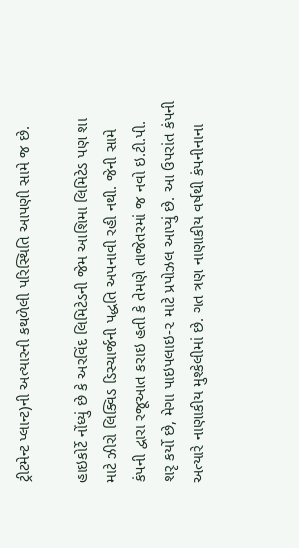ટ્રીટમેન્ટ પ્લાન્ટ)ની અત્યારની કથળેલી પરિસ્થિતિ આપણી સામે જ છે.

હાઇકોર્ટે નોંધ્યું છે કે અરવિંદ લિમિટેડની જેમ આશિમા લિમિટેડ પણ શા માટે ઝીરો લિક્વિડ ડિસ્ચાર્જની પદ્ધતિ અપનાવી રહી નથી. જેની સામે કંપની દ્વારા રજૂઆત કરાઇ હતી કે તેમણે તાજેતરમાં જ નવો ઇ.ટી.પી. શરૃ કર્યો છે, મેગા પાઇપલાઇ-૨ માટે પ્રપોઝલ આપ્યું છે. આ ઉપરાંત કંપની અત્યારે નાણાકીય મુશ્કેલીમાં છે. ગત ત્રણ નાણાકીય વર્ષથી કંપનીનાના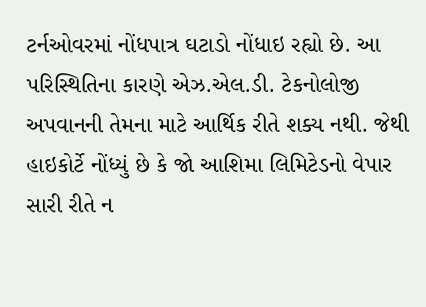ટર્નઓવરમાં નોંધપાત્ર ઘટાડો નોંધાઇ રહ્યો છે. આ પરિસ્થિતિના કારણે એઝ.એલ.ડી. ટેકનોલોજી અપવાનની તેમના માટે આર્થિક રીતે શક્ય નથી. જેથી હાઇકોર્ટે નોંધ્યું છે કે જો આશિમા લિમિટેડનો વેપાર સારી રીતે ન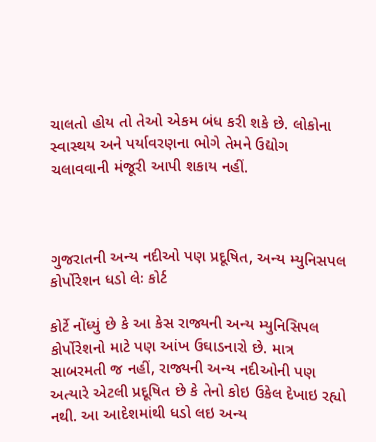ચાલતો હોય તો તેઓ એકમ બંધ કરી શકે છે. લોકોના સ્વાસ્થય અને પર્યાવરણના ભોગે તેમને ઉદ્યોગ ચલાવવાની મંજૂરી આપી શકાય નહીં.



ગુજરાતની અન્ય નદીઓ પણ પ્રદૂષિત, અન્ય મ્યુનિસપલ કોર્પોરેશન ધડો લેઃ કોર્ટ

કોર્ટે નોંધ્યું છે કે આ કેસ રાજ્યની અન્ય મ્યુનિસિપલ કોર્પોરેશનો માટે પણ આંખ ઉઘાડનારો છે. માત્ર સાબરમતી જ નહીં, રાજ્યની અન્ય નદીઓની પણ અત્યારે એટલી પ્રદૂષિત છે કે તેનો કોઇ ઉકેલ દેખાઇ રહ્યો નથી. આ આદેશમાંથી ધડો લઇ અન્ય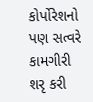કોર્પોરેશનો પણ સત્વરે કામગીરી શરૃ કરી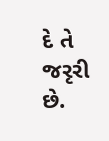દે તે જરૃરી છે.